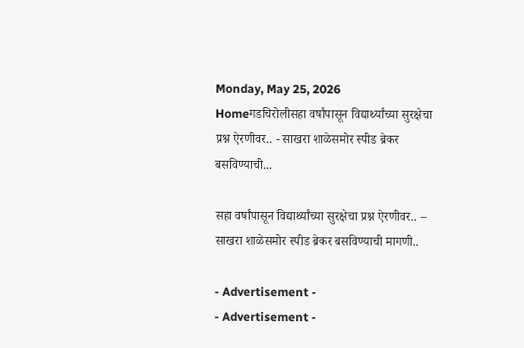Monday, May 25, 2026
Homeगडचिरोलीसहा वर्षांपासून विद्यार्थ्यांच्या सुरक्षेचा प्रश्न ऐरणीवर.. - साखरा शाळेसमोर स्पीड ब्रेकर बसविण्याची...

सहा वर्षांपासून विद्यार्थ्यांच्या सुरक्षेचा प्रश्न ऐरणीवर.. – साखरा शाळेसमोर स्पीड ब्रेकर बसविण्याची मागणी..

- Advertisement -
- Advertisement -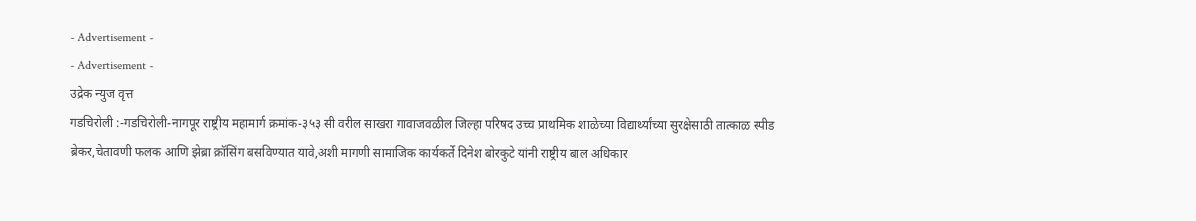- Advertisement -
- Advertisement -
उद्रेक न्युज वृत्त
गडचिरोली :-गडचिरोली-नागपूर राष्ट्रीय महामार्ग क्रमांक-३५३ सी वरील साखरा गावाजवळील जिल्हा परिषद उच्च प्राथमिक शाळेच्या विद्यार्थ्यांच्या सुरक्षेसाठी तात्काळ स्पीड ब्रेकर,चेतावणी फलक आणि झेब्रा क्रॉसिंग बसविण्यात यावे,अशी मागणी सामाजिक कार्यकर्ते दिनेश बोरकुटे यांनी राष्ट्रीय बाल अधिकार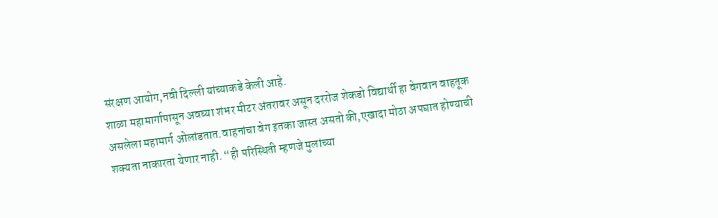संरक्षण आयोग,नवी दिल्ली यांच्याकडे केली आहे.
शाळा महामार्गापासून अवघ्या शंभर मीटर अंतरावर असून दररोज शेकडो विद्यार्थी हा वेगवान वाहतूक असलेला महामार्ग ओलांडतात.वाहनांचा वेग इतका जास्त असतो की,एखादा मोठा अपघात होण्याची शक्यता नाकारता येणार नाही. “ही परिस्थिती म्हणजे मुलांच्या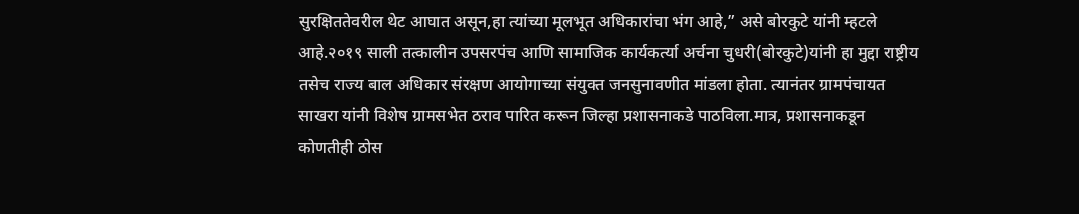सुरक्षिततेवरील थेट आघात असून,हा त्यांच्या मूलभूत अधिकारांचा भंग आहे,” असे बोरकुटे यांनी म्हटले आहे.२०१९ साली तत्कालीन उपसरपंच आणि सामाजिक कार्यकर्त्या अर्चना चुधरी(बोरकुटे)यांनी हा मुद्दा राष्ट्रीय तसेच राज्य बाल अधिकार संरक्षण आयोगाच्या संयुक्त जनसुनावणीत मांडला होता. त्यानंतर ग्रामपंचायत साखरा यांनी विशेष ग्रामसभेत ठराव पारित करून जिल्हा प्रशासनाकडे पाठविला.मात्र, प्रशासनाकडून कोणतीही ठोस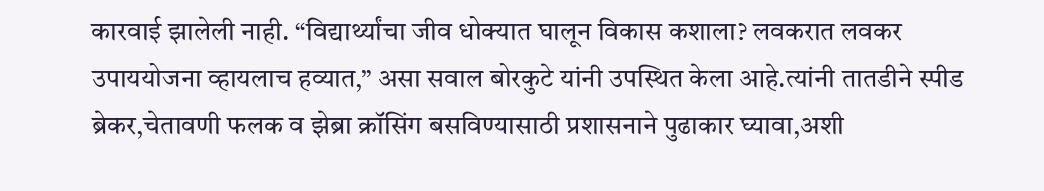कारवाई झालेली नाही. “विद्यार्थ्यांचा जीव धोक्यात घालून विकास कशाला? लवकरात लवकर उपाययोजना व्हायलाच हव्यात,” असा सवाल बोरकुटे यांनी उपस्थित केला आहे.त्यांनी तातडीने स्पीड ब्रेकर,चेतावणी फलक व झेब्रा क्रॉसिंग बसविण्यासाठी प्रशासनाने पुढाकार घ्यावा,अशी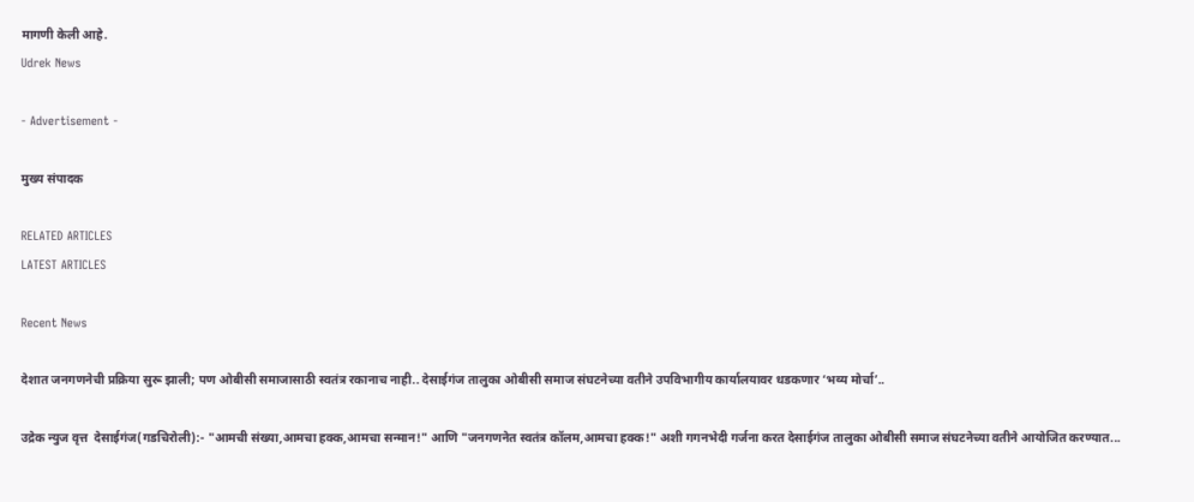मागणी केली आहे.
Udrek News

- Advertisement -

मुख्य संपादक

RELATED ARTICLES
LATEST ARTICLES

Recent News

देशात जनगणनेची प्रक्रिया सुरू झाली; पण ओबीसी समाजासाठी स्वतंत्र रकानाच नाही.. देसाईगंज तालुका ओबीसी समाज संघटनेच्या वतीने उपविभागीय कार्यालयावर धडकणार ‘भव्य मोर्चा’..

उद्रेक न्युज वृत्त  देसाईगंज(गडचिरोली):- "आमची संख्या,आमचा हक्क,आमचा सन्मान!" आणि "जनगणनेत स्वतंत्र कॉलम,आमचा हक्क!" अशी गगनभेदी गर्जना करत देसाईगंज तालुका ओबीसी समाज संघटनेच्या वतीने आयोजित करण्यात...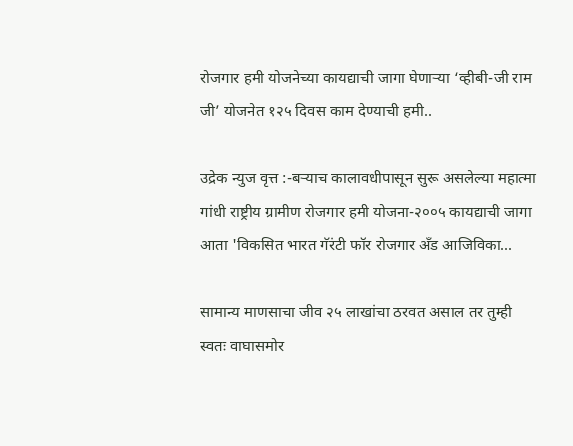रोजगार हमी योजनेच्या कायद्याची जागा घेणाऱ्या ‘व्हीबी-जी राम जी’ योजनेत १२५ दिवस काम देण्याची हमी..

उद्रेक न्युज वृत्त :-बऱ्याच कालावधीपासून सुरू असलेल्या महात्मा गांधी राष्ट्रीय ग्रामीण रोजगार हमी योजना-२००५ कायद्याची जागा आता 'विकसित भारत गॅरंटी फॉर रोजगार अँड आजिविका...

सामान्य माणसाचा जीव २५ लाखांचा ठरवत असाल तर तुम्ही स्वतः वाघासमोर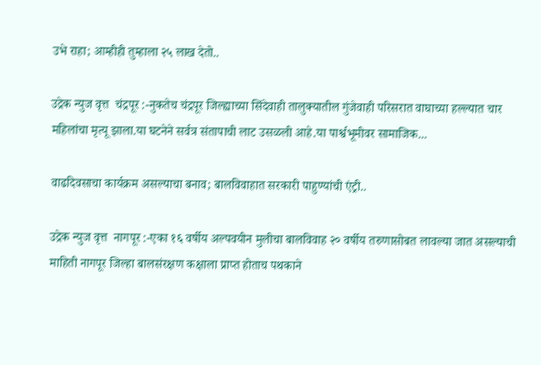उभे राहा; आम्हीही तुम्हाला २५ लाख देतो..

उद्रेक न्युज वृत्त  चंद्रपूर :-नुकतेच चंद्रपूर जिल्ह्याच्या सिंदेवाही तालुक्यातील गुंजेवाही परिसरात वाघाच्या हल्ल्यात चार महिलांचा मृत्यू झाला.या घटनेने सर्वत्र संतापाची लाट उसळली आहे.या पार्श्वभूमीवर सामाजिक...

वाढदिवसाचा कार्यक्रम असल्याचा बनाव; बालविवाहात सरकारी पाहुण्यांची एंट्री..

उद्रेक न्युज वृत्त  नागपूर :-एका १६ वर्षीय अल्पवयीन मुलीचा बालविवाह २० वर्षीय तरुणासोबत लावल्या जात असल्याची माहिती नागपूर जिल्हा बालसंरक्षण कक्षाला प्राप्त होताच पथकाने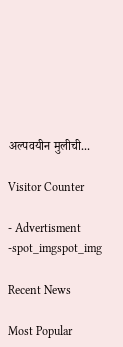अल्पवयीन मुलीची...

Visitor Counter

- Advertisment -spot_imgspot_img

Recent News

Most Popular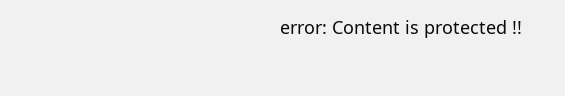error: Content is protected !!